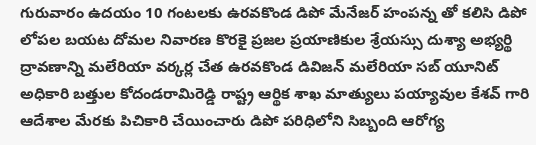గురువారం ఉదయం 10 గంటలకు ఉరవకొండ డిపో మేనేజర్ హంపన్న తో కలిసి డిపో లోపల బయట దోమల నివారణ కొరకై ప్రజల ప్రయాణికుల శ్రేయస్సు దుశ్యా అభ్యర్థి ద్రావణాన్ని మలేరియా వర్కర్ల చేత ఉరవకొండ డివిజన్ మలేరియా సబ్ యూనిట్ అధికారి బత్తుల కోదండరామిరెడ్డి రాష్ట్ర ఆర్థిక శాఖ మాత్యులు పయ్యావుల కేశవ్ గారి ఆదేశాల మేరకు పిచికారి చేయించారు డిపో పరిధిలోని సిబ్బంది ఆరోగ్య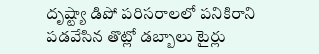దృష్ట్యా డిపో పరిసరాలలో పనికిరాని పడవేసిన తొట్లో డబ్బాలు టైర్లు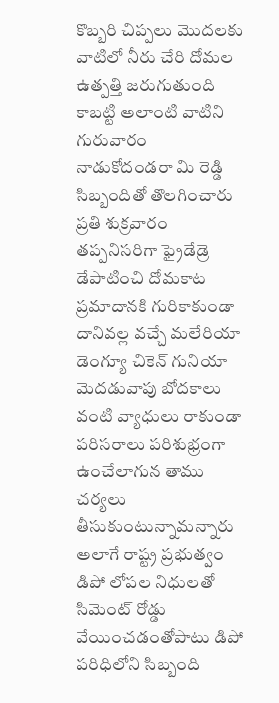కొబ్బరి చిప్పలు మొదలకు వాటిలో నీరు చేరి దోమల ఉత్పత్తి జరుగుతుంది కాబట్టి అలాంటి వాటిని గురువారం నాడుకోదండరా మి రెడ్డి సిబ్బందితో తొలగించారు ప్రతి శుక్రవారం తప్పనిసరిగా ఫ్రైడేడ్రె డేపాటించి దోమకాట ప్రమాదానకి గురికాకుండా దానివల్ల వచ్చే మలేరియా డెంగ్యూ చికెన్ గునియా మెదడువాపు బోదకాలు వంటి వ్యాధులు రాకుండా పరిసరాలు పరిశుభ్రంగా ఉంచేలాగున తాము చర్యలు తీసుకుంటున్నామన్నారు అలాగే రాష్ట్ర ప్రభుత్వం డిపో లోపల నిధులతో సిమెంట్ రోడ్డు వేయించడంతోపాటు డిపో పరిధిలోని సిబ్బంది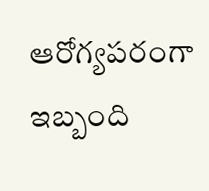ఆరోగ్యపరంగా ఇబ్బంది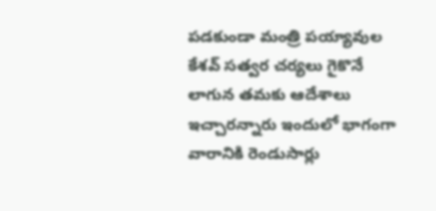పడకుండా మంత్రి పయ్యావుల కేశవ్ సత్వర చర్యలు గైకొనే లాగున తమకు ఆదేశాలు ఇచ్చారన్నారు ఇందులో భాగంగా వారానికి రెండుసార్లు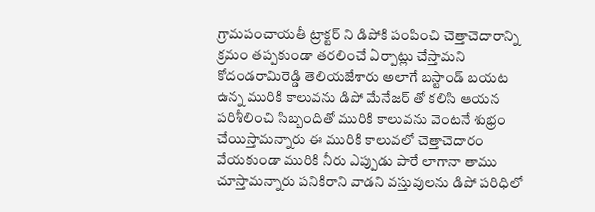గ్రామపంచాయతీ ట్రాక్టర్ ని డిపోకి పంపించి చెత్తాచెదారాన్ని క్రమం తప్పకుండా తరలించే ఏర్పాట్లు చేస్తామని కోదండరామిరెడ్డి తెలియజేశారు అలాగే బస్టాండ్ బయట ఉన్న మురికి కాలువను డిపో మేనేజర్ తో కలిసి ఆయన పరిశీలించి సిబ్బందితో మురికి కాలువను వెంటనే శుభ్రం చేయిస్తామన్నారు ఈ మురికి కాలువలో చెత్తాచెదారం వేయకుండా మురికి నీరు ఎప్పుడు పారే లాగానా తాము చూస్తామన్నారు పనికిరాని వాడని వస్తువులను డిపో పరిధిలో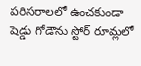పరిసరాలలో ఉంచకుండా షెడ్డు గోడౌను స్టోర్ రూమ్లలో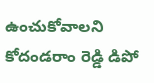ఉంచుకోవాలని కోదండరాం రెడ్డి డిపో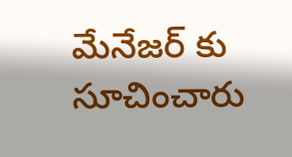మేనేజర్ కు సూచించారు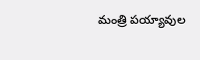మంత్రి పయ్యావుల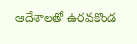ఆదేశాలతో ఉరవకొండ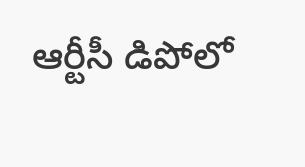ఆర్టీసీ డిపోలో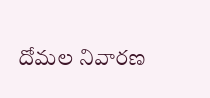దోమల నివారణ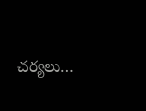చర్యలు…